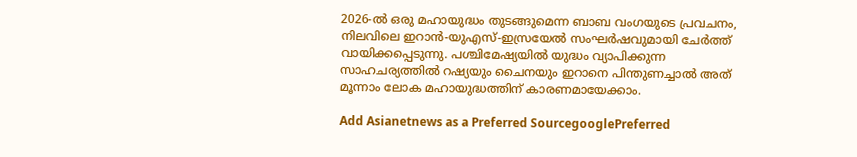2026-ൽ ഒരു മഹായുദ്ധം തുടങ്ങുമെന്ന ബാബ വംഗയുടെ പ്രവചനം, നിലവിലെ ഇറാൻ-യുഎസ്-ഇസ്രയേൽ സംഘർഷവുമായി ചേർത്ത് വായിക്കപ്പെടുന്നു. പശ്ചിമേഷ്യയിൽ യുദ്ധം വ്യാപിക്കുന്ന സാഹചര്യത്തിൽ റഷ്യയും ചൈനയും ഇറാനെ പിന്തുണച്ചാൽ അത് മൂന്നാം ലോക മഹായുദ്ധത്തിന് കാരണമായേക്കാം.

Add Asianetnews as a Preferred SourcegooglePreferred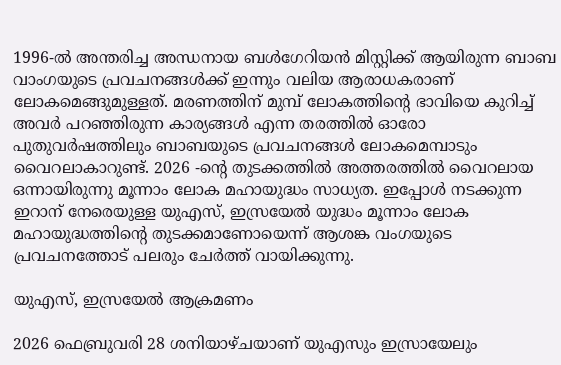1996-ൽ അന്തരിച്ച അന്ധനായ ബൾഗേറിയൻ മിസ്റ്റിക്ക് ആയിരുന്ന ബാബ വാംഗയുടെ പ്രവചനങ്ങൾക്ക് ഇന്നും വലിയ ആരാധകരാണ് ലോകമെങ്ങുമുള്ളത്. മരണത്തിന് മുമ്പ് ലോകത്തിന്‍റെ ഭാവിയെ കുറിച്ച് അവർ പറഞ്ഞിരുന്ന കാര്യങ്ങൾ എന്ന തരത്തിൽ ഓരോ പുതുവർഷത്തിലും ബാബയുടെ പ്രവചനങ്ങൾ ലോകമെമ്പാടും വൈറലാകാറുണ്ട്. 2026 -ന്‍റെ തുടക്കത്തിൽ അത്തരത്തിൽ വൈറലായ ഒന്നായിരുന്നു മൂന്നാം ലോക മഹായുദ്ധം സാധ്യത. ഇപ്പോൾ നടക്കുന്ന ഇറാന് നേരെയുള്ള യുഎസ്, ഇസ്രയേൽ യുദ്ധം മൂന്നാം ലോക മഹായുദ്ധത്തിന്‍റെ തുടക്കമാണോയെന്ന് ആശങ്ക വംഗയുടെ പ്രവചനത്തോട് പലരും ചേർത്ത് വായിക്കുന്നു.

യുഎസ്, ഇസ്രയേൽ ആക്രമണം

2026 ഫെബ്രുവരി 28 ശനിയാഴ്ചയാണ് യുഎസും ഇസ്രായേലും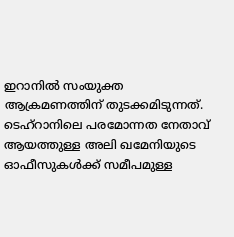ഇറാനിൽ സംയുക്ത ആക്രമണത്തിന് തുടക്കമിടുന്നത്. ടെഹ്‌റാനിലെ പരമോന്നത നേതാവ് ആയത്തുള്ള അലി ഖമേനിയുടെ ഓഫീസുകൾക്ക് സമീപമുള്ള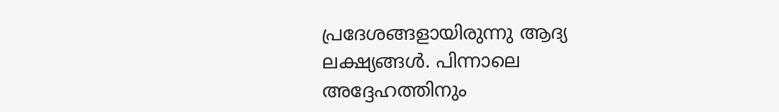പ്രദേശങ്ങളായിരുന്നു ആദ്യ ലക്ഷ്യങ്ങൾ. പിന്നാലെ അദ്ദേഹത്തിനും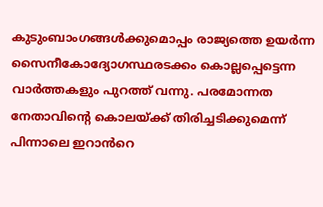കുടുംബാംഗങ്ങൾക്കുമൊപ്പം രാജ്യത്തെ ഉയർന്ന സൈനീകോദ്യോഗസ്ഥരടക്കം കൊല്ലപ്പെട്ടെന്ന വാർത്തകളും പുറത്ത് വന്നു. പരമോന്നത നേതാവിന്‍റെ കൊലയ്ക്ക് തിരിച്ചടിക്കുമെന്ന് പിന്നാലെ ഇറാൻറെ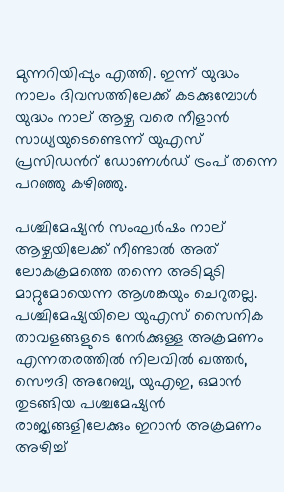മുന്നറിയിപ്പും എത്തി. ഇന്ന് യുദ്ധം നാലം ദിവസത്തിലേക്ക് കടക്കുമ്പോൾ യുദ്ധം നാല് ആഴ്ച വരെ നീളാൻ സാധ്യയുടെണ്ടെന്ന് യുഎസ് പ്രസിഡന്‍റ് ഡോണൾഡ് ട്രംപ് തന്നെ പറഞ്ഞു കഴിഞ്ഞു.

പശ്ചിമേഷ്യൻ സംഘർഷം നാല് ആഴ്ചയിലേക്ക് നീണ്ടാൽ അത് ലോകക്രമത്തെ തന്നെ അടിമുടി മാറ്റുമോയെന്ന ആശങ്കയും ചെറുതല്ല. പശ്ചിമേഷ്യയിലെ യുഎസ് സൈനിക താവളങ്ങളുടെ നേർക്കുള്ള അക്രമണം എന്നതരത്തിൽ നിലവിൽ ഖത്തർ, സൌദി അറേബ്യ, യുഎഇ, ഒമാൻ തുടങ്ങിയ പശ്ചമേഷ്യൻ രാജ്യങ്ങളിലേക്കും ഇറാൻ അക്രമണം അഴിച്ച്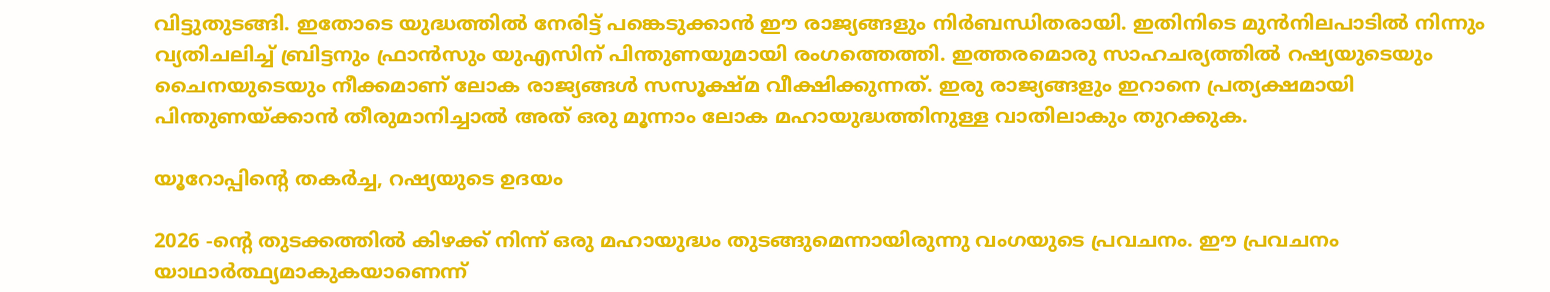വിട്ടുതുടങ്ങി. ഇതോടെ യുദ്ധത്തിൽ നേരിട്ട് പങ്കെടുക്കാൻ ഈ രാജ്യങ്ങളും നിർബന്ധിതരായി. ഇതിനിടെ മുന്‍നിലപാടിൽ നിന്നും വ്യതിചലിച്ച് ബ്രിട്ടനും ഫ്രാൻസും യുഎസിന് പിന്തുണയുമായി രംഗത്തെത്തി. ഇത്തരമൊരു സാഹചര്യത്തിൽ റഷ്യയുടെയും ചൈനയുടെയും നീക്കമാണ് ലോക രാജ്യങ്ങൾ സസൂക്ഷ്മ വീക്ഷിക്കുന്നത്. ഇരു രാജ്യങ്ങളും ഇറാനെ പ്രത്യക്ഷമായി പിന്തുണയ്ക്കാൻ തീരുമാനിച്ചാൽ അത് ഒരു മൂന്നാം ലോക മഹായുദ്ധത്തിനുള്ള വാതിലാകും തുറക്കുക.

യൂറോപ്പിന്‍റെ തകർച്ച, റഷ്യയുടെ ഉദയം

2026 -ന്‍റെ തുടക്കത്തിൽ കിഴക്ക് നിന്ന് ഒരു മഹായുദ്ധം തുടങ്ങുമെന്നായിരുന്നു വംഗയുടെ പ്രവചനം. ഈ പ്രവചനം യാഥാർത്ഥ്യമാകുകയാണെന്ന്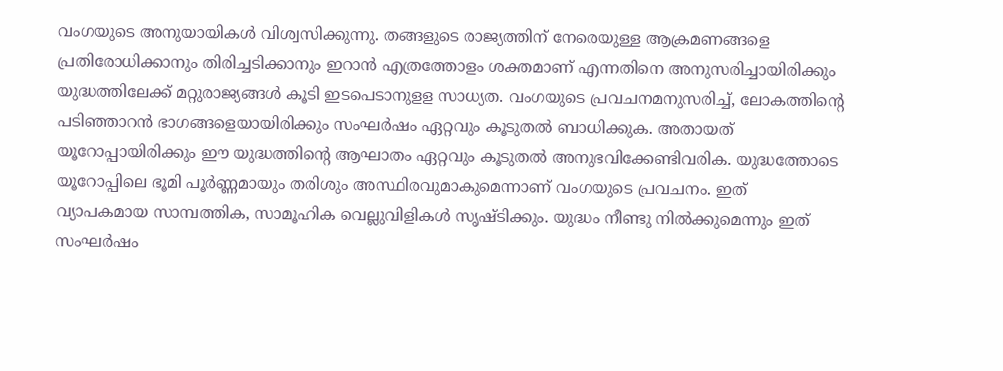വംഗയുടെ അനുയായികൾ വിശ്വസിക്കുന്നു. തങ്ങളുടെ രാജ്യത്തിന് നേരെയുള്ള ആക്രമണങ്ങളെ പ്രതിരോധിക്കാനും തിരിച്ചടിക്കാനും ഇറാൻ എത്രത്തോളം ശക്തമാണ് എന്നതിനെ അനുസരിച്ചായിരിക്കും യുദ്ധത്തിലേക്ക് മറ്റുരാജ്യങ്ങൾ കൂടി ഇടപെടാനുളള സാധ്യത. വംഗയുടെ പ്രവചനമനുസരിച്ച്, ലോകത്തിന്‍റെ പടിഞ്ഞാറൻ ഭാഗങ്ങളെയായിരിക്കും സംഘർഷം ഏറ്റവും കൂടുതൽ ബാധിക്കുക. അതായത് യൂറോപ്പായിരിക്കും ഈ യുദ്ധത്തിന്‍റെ ആഘാതം ഏറ്റവും കൂടുതൽ അനുഭവിക്കേണ്ടിവരിക. യുദ്ധത്തോടെ യൂറോപ്പിലെ ഭൂമി പൂർണ്ണമായും തരിശും അസ്ഥിരവുമാകുമെന്നാണ് വംഗയുടെ പ്രവചനം. ഇത് വ്യാപകമായ സാമ്പത്തിക, സാമൂഹിക വെല്ലുവിളികൾ സൃഷ്ടിക്കും. യുദ്ധം നീണ്ടു നിൽക്കുമെന്നും ഇത് സംഘർഷം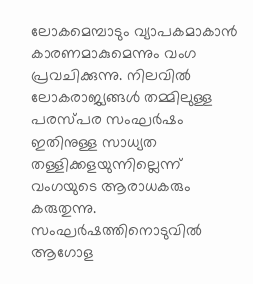ലോകമെമ്പാടും വ്യാപകമാകാൻ കാരണമാകുമെന്നും വംഗ പ്രവചിക്കുന്നു. നിലവിൽ ലോകരാജ്യങ്ങൾ തമ്മിലുള്ള പരസ്പര സംഘർഷം ഇതിനുള്ള സാധ്യത തള്ളിക്കളയുന്നില്ലെന്ന് വംഗയുടെ ആരാധകരും കരുതുന്നു. സംഘർഷത്തിനൊടുവിൽ ആഗോള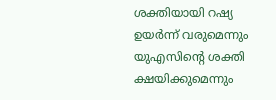ശക്തിയായി റഷ്യ ഉയർന്ന് വരുമെന്നും യുഎസിന്‍റെ ശക്തി ക്ഷയിക്കുമെന്നും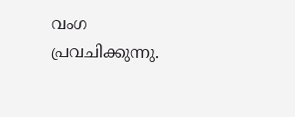വംഗ പ്രവചിക്കുന്നു.